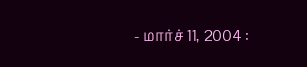- மார்ச் 11, 2004 :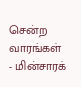சென்ற வாரங்கள்
- மின்சாரக்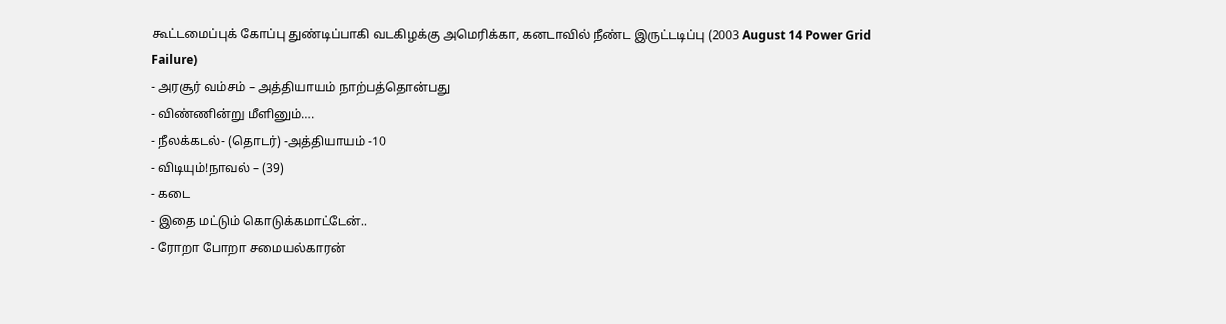கூட்டமைப்புக் கோப்பு துண்டிப்பாகி வடகிழக்கு அமெரிக்கா, கனடாவில் நீண்ட இருட்டடிப்பு (2003 August 14 Power Grid Failure)
- அரசூர் வம்சம் – அத்தியாயம் நாற்பத்தொன்பது
- விண்ணின்று மீளினும்….
- நீலக்கடல்- (தொடர்) -அத்தியாயம் -10
- விடியும்!நாவல் – (39)
- கடை
- இதை மட்டும் கொடுக்கமாட்டேன்..
- ரோறா போறா சமையல்காரன்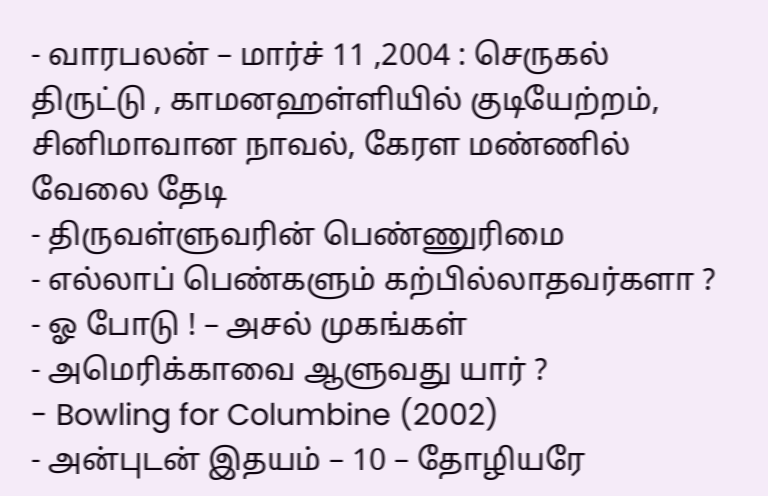- வாரபலன் – மார்ச் 11 ,2004 : செருகல் திருட்டு , காமனஹள்ளியில் குடியேற்றம், சினிமாவான நாவல், கேரள மண்ணில் வேலை தேடி
- திருவள்ளுவரின் பெண்ணுரிமை
- எல்லாப் பெண்களும் கற்பில்லாதவர்களா ?
- ஓ போடு ! – அசல் முகங்கள்
- அமெரிக்காவை ஆளுவது யார் ?
- Bowling for Columbine (2002)
- அன்புடன் இதயம் – 10 – தோழியரே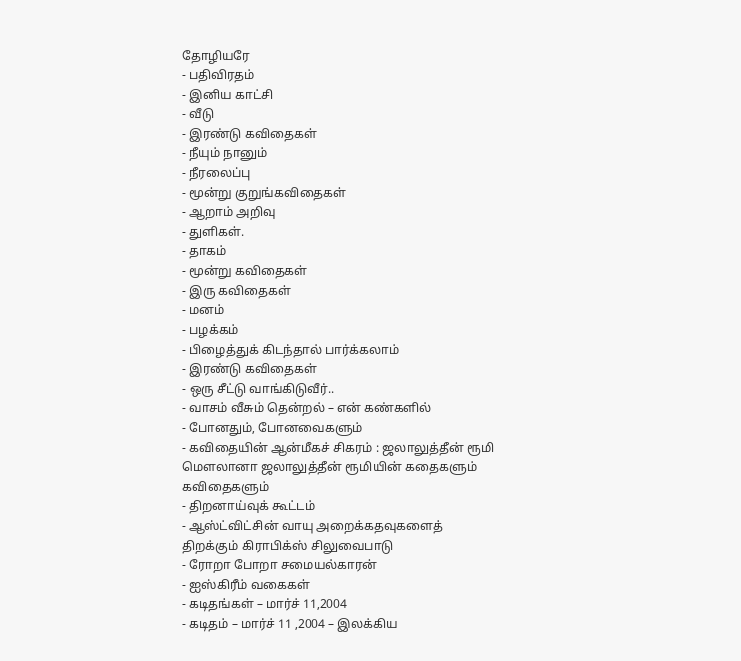தோழியரே
- பதிவிரதம்
- இனிய காட்சி
- வீடு
- இரண்டு கவிதைகள்
- நீயும் நானும்
- நீரலைப்பு
- மூன்று குறுங்கவிதைகள்
- ஆறாம் அறிவு
- துளிகள்.
- தாகம்
- மூன்று கவிதைகள்
- இரு கவிதைகள்
- மனம்
- பழக்கம்
- பிழைத்துக் கிடந்தால் பார்க்கலாம்
- இரண்டு கவிதைகள்
- ஒரு சீட்டு வாங்கிடுவீர்..
- வாசம் வீசும் தென்றல் – என் கண்களில்
- போனதும், போனவைகளும்
- கவிதையின் ஆன்மீகச் சிகரம் : ஜலாலுத்தீன் ரூமி மெளலானா ஜலாலுத்தீன் ரூமியின் கதைகளும் கவிதைகளும்
- திறனாய்வுக் கூட்டம்
- ஆஸ்ட்விட்சின் வாயு அறைக்கதவுகளைத் திறக்கும் கிராபிக்ஸ் சிலுவைபாடு
- ரோறா போறா சமையல்காரன்
- ஐஸ்கிரீம் வகைகள்
- கடிதங்கள் – மார்ச் 11,2004
- கடிதம் – மார்ச் 11 ,2004 – இலக்கிய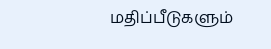மதிப்பீடுகளும்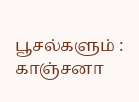பூசல்களும் : காஞ்சனா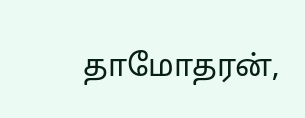தாமோதரன்,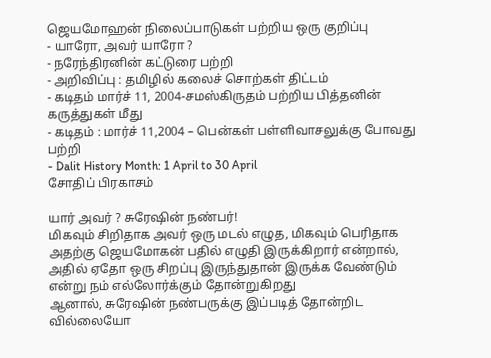ஜெயமோஹன் நிலைப்பாடுகள் பற்றிய ஒரு குறிப்பு
- யாரோ, அவர் யாரோ ?
- நரேந்திரனின் கட்டுரை பற்றி
- அறிவிப்பு : தமிழில் கலைச் சொற்கள் திட்டம்
- கடிதம் மார்ச் 11, 2004-சமஸ்கிருதம் பற்றிய பித்தனின் கருத்துகள் மீது
- கடிதம் : மார்ச் 11,2004 – பென்கள் பள்ளிவாசலுக்கு போவது பற்றி
- Dalit History Month: 1 April to 30 April
சோதிப் பிரகாசம்

யார் அவர் ? சுரேஷின் நண்பர்!
மிகவும் சிறிதாக அவர் ஒரு மடல் எழுத, மிகவும் பெரிதாக அதற்கு ஜெயமோகன் பதில் எழுதி இருக்கிறார் என்றால், அதில் ஏதோ ஒரு சிறப்பு இருந்துதான் இருக்க வேண்டும் என்று நம் எல்லோர்க்கும் தோன்றுகிறது
ஆனால், சுரேஷின் நண்பருக்கு இப்படித் தோன்றிட வில்லையோ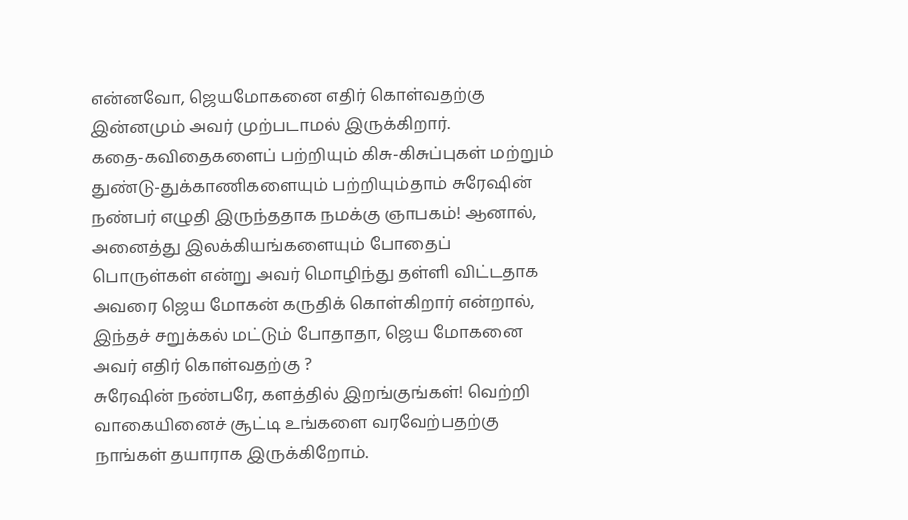என்னவோ, ஜெயமோகனை எதிர் கொள்வதற்கு இன்னமும் அவர் முற்படாமல் இருக்கிறார்.
கதை-கவிதைகளைப் பற்றியும் கிசு-கிசுப்புகள் மற்றும் துண்டு-துக்காணிகளையும் பற்றியும்தாம் சுரேஷின் நண்பர் எழுதி இருந்ததாக நமக்கு ஞாபகம்! ஆனால், அனைத்து இலக்கியங்களையும் போதைப் பொருள்கள் என்று அவர் மொழிந்து தள்ளி விட்டதாக அவரை ஜெய மோகன் கருதிக் கொள்கிறார் என்றால், இந்தச் சறுக்கல் மட்டும் போதாதா, ஜெய மோகனை அவர் எதிர் கொள்வதற்கு ?
சுரேஷின் நண்பரே, களத்தில் இறங்குங்கள்! வெற்றி வாகையினைச் சூட்டி உங்களை வரவேற்பதற்கு நாங்கள் தயாராக இருக்கிறோம்.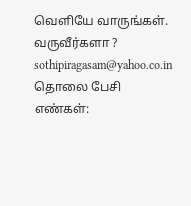வெளியே வாருங்கள்.
வருவீர்களா ?
sothipiragasam@yahoo.co.in
தொலை பேசி எண்கள்: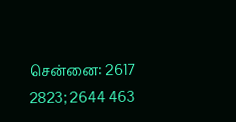சென்னை: 2617 2823; 2644 463